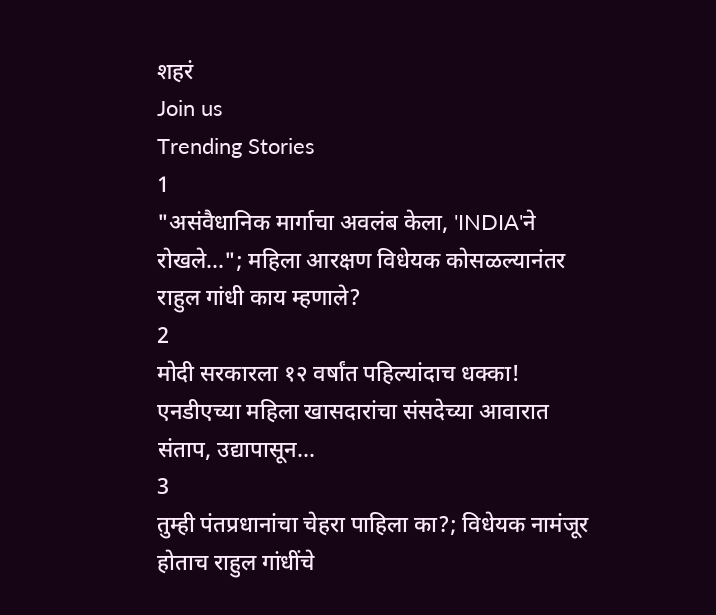शहरं
Join us
Trending Stories
1
"असंवैधानिक मार्गाचा अवलंब केला, 'INDIA'ने रोखले..."; महिला आरक्षण विधेयक कोसळल्यानंतर राहुल गांधी काय म्हणाले?
2
मोदी सरकारला १२ वर्षांत पहिल्यांदाच धक्का! एनडीएच्या महिला खासदारांचा संसदेच्या आवारात संताप, उद्यापासून...
3
तुम्ही पंतप्रधानांचा चेहरा पाहिला का?; विधेयक नामंजूर होताच राहुल गांधींचे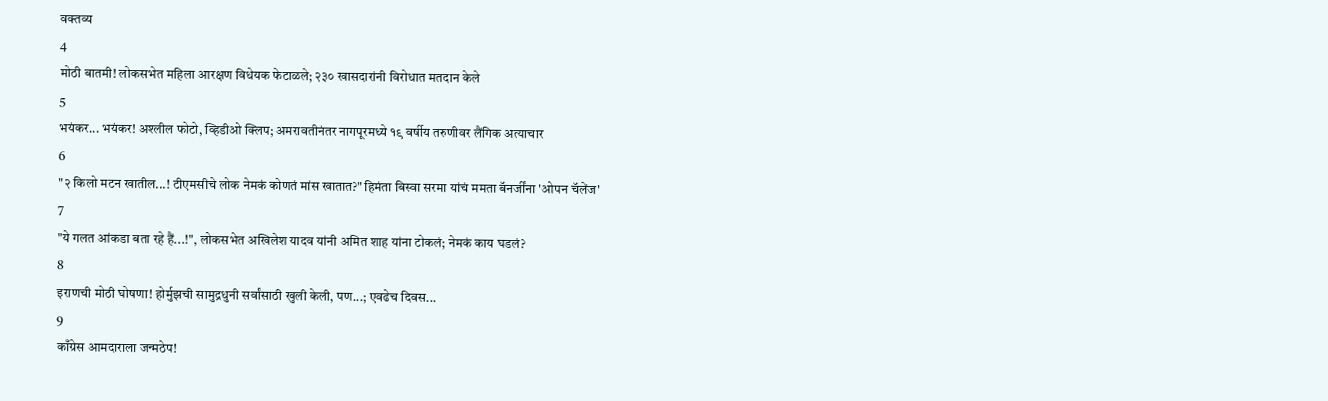वक्तव्य
4
मोठी बातमी! लोकसभेत महिला आरक्षण विधेयक फेटाळले; २३० खासदारांनी विरोधात मतदान केले
5
भयंकर... भयंकर! अश्लील फोटो, व्हिडीओ क्लिप; अमरावतीनंतर नागपूरमध्ये १९ वर्षीय तरुणीवर लैंगिक अत्याचार
6
"२ किलो मटन खातील...! टीएमसीचे लोक नेमकं कोणतं मांस खातात?" हिमंता बिस्वा सरमा यांचं ममता बॅनर्जींना 'ओपन चॅलेंज'
7
"ये गलत आंकडा बता रहे हैं...!", लोकसभेत अखिलेश यादव यांनी अमित शाह यांना टोकलं; नेमकं काय घडलं?
8
इराणची मोठी घोषणा! होर्मुझची सामुद्रधुनी सर्वांसाठी खुली केली, पण...; एवढेच दिवस...
9
काँग्रेस आमदाराला जन्मठेप!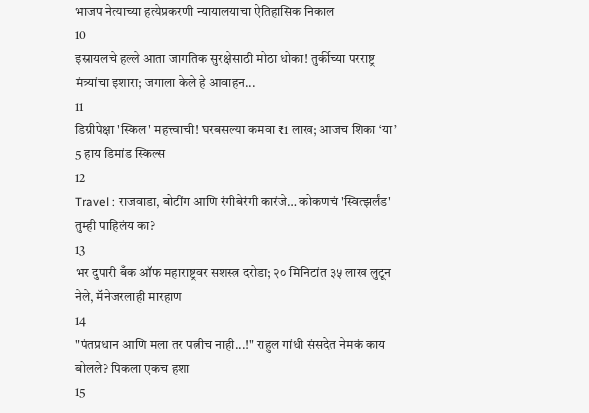भाजप नेत्याच्या हत्येप्रकरणी न्यायालयाचा ऐतिहासिक निकाल
10
इस्रायलचे हल्ले आता जागतिक सुरक्षेसाठी मोठा धोका! तुर्कीच्या परराष्ट्र मंत्र्यांचा इशारा; जगाला केले हे आवाहन...
11
डिग्रीपेक्षा 'स्किल' महत्त्वाची! घरबसल्या कमवा ₹1 लाख; आजच शिका ‘या’ 5 हाय डिमांड स्किल्स
12
Travel : राजवाडा, बोटींग आणि रंगीबेरंगी कारंजे… कोकणचं 'स्वित्झर्लंड' तुम्ही पाहिलंय का?
13
भर दुपारी बँक ऑफ महाराष्ट्रवर सशस्त्र दरोडा; २० मिनिटांत ३५ लाख लुटून नेले, मॅनेजरलाही मारहाण
14
"पंतप्रधान आणि मला तर पत्नीच नाही...!" राहुल गांधी संसदेत नेमकं काय बोलले? पिकला एकच हशा
15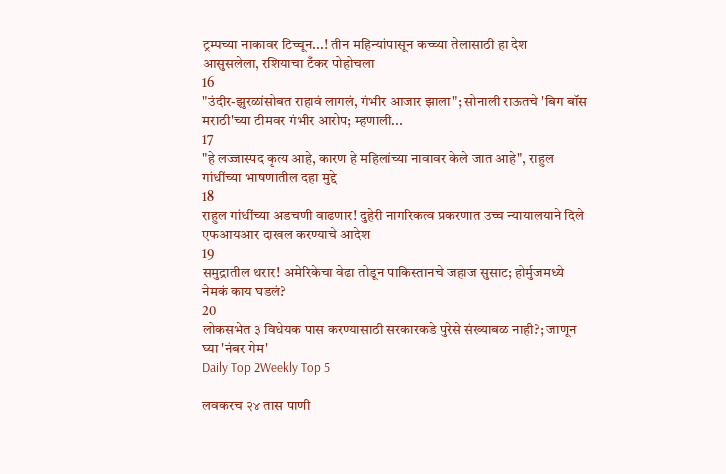ट्रम्पच्या नाकावर टिच्चून...! तीन महिन्यांपासून कच्च्या तेलासाठी हा देश आसुसलेला, रशियाचा टँकर पोहोचला
16
"उंदीर-झुरळांसोबत राहावं लागलं, गंभीर आजार झाला"; सोनाली राऊतचे 'बिग बॉस मराठी'च्या टीमवर गंभीर आरोप; म्हणाली...
17
"हे लज्जास्पद कृत्य आहे, कारण हे महिलांच्या नावावर केले जात आहे", राहुल गांधींच्या भाषणातील दहा मुद्दे
18
राहुल गांधींच्या अडचणी वाढणार! दुहेरी नागरिकत्व प्रकरणात उच्च न्यायालयाने दिले एफआयआर दाखल करण्याचे आदेश
19
समुद्रातील थरार! अमेरिकेचा वेढा तोडून पाकिस्तानचे जहाज सुसाट; होर्मुजमध्ये नेमकं काय घडलं?
20
लोकसभेत ३ विधेयक पास करण्यासाठी सरकारकडे पुरेसे संख्याबळ नाही?; जाणून घ्या 'नंबर गेम'
Daily Top 2Weekly Top 5

लवकरच २४ तास पाणी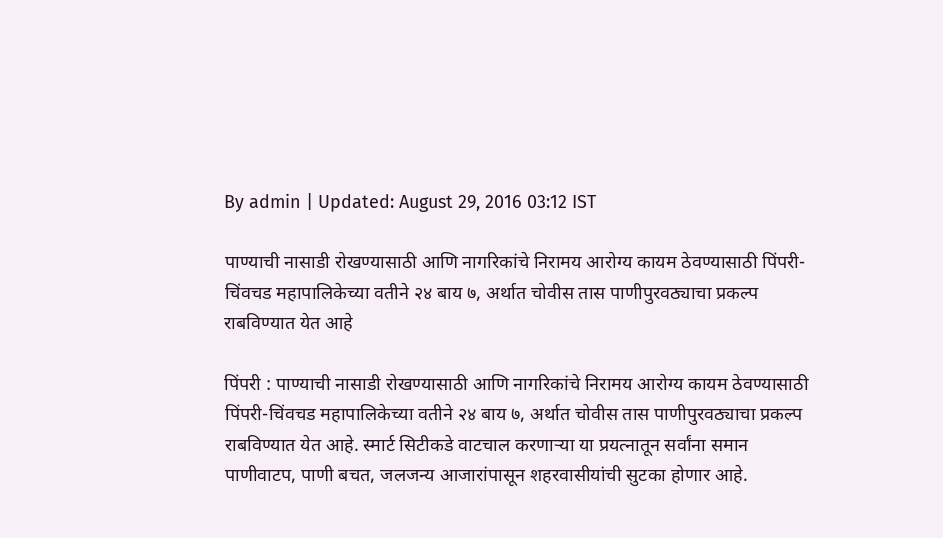By admin | Updated: August 29, 2016 03:12 IST

पाण्याची नासाडी रोखण्यासाठी आणि नागरिकांचे निरामय आरोग्य कायम ठेवण्यासाठी पिंपरी-चिंवचड महापालिकेच्या वतीने २४ बाय ७, अर्थात चोवीस तास पाणीपुरवठ्याचा प्रकल्प राबविण्यात येत आहे

पिंपरी : पाण्याची नासाडी रोखण्यासाठी आणि नागरिकांचे निरामय आरोग्य कायम ठेवण्यासाठी पिंपरी-चिंवचड महापालिकेच्या वतीने २४ बाय ७, अर्थात चोवीस तास पाणीपुरवठ्याचा प्रकल्प राबविण्यात येत आहे. स्मार्ट सिटीकडे वाटचाल करणाऱ्या या प्रयत्नातून सर्वांना समान पाणीवाटप, पाणी बचत, जलजन्य आजारांपासून शहरवासीयांची सुटका होणार आहे.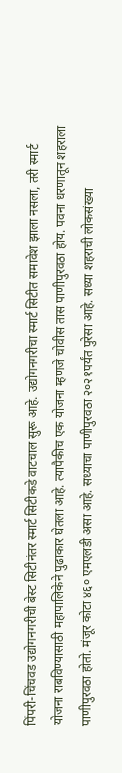पिंपरी-चिंचवड उद्योगनगरीची बेस्ट सिटीनंतर स्मार्ट सिटीकडे वाटचाल सुरू आहे. उद्योगनगरीचा स्मार्ट सिटीत समावेश झाला नसला, तरी स्मार्ट योजना राबविण्यासाठी महापालिकेने पुढाकार घेतला आहे. त्यापैकीच एक योजना म्हणजे चोवीस तास पाणीपुरवठा होय. पवना धरणातून शहराला पाणीपुरवठा होतो. मंजूर कोटा ४६० एमएलडी असा आहे. सध्याचा पाणीपुरवठा २०२१पर्यंत पुरेसा आहे. सध्या शहराची लोकसंख्या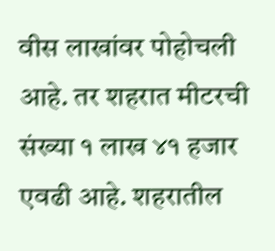वीस लाखांवर पोहोचली आहे. तर शहरात मीटरची संख्या १ लाख ४१ हजार एवढी आहे. शहरातील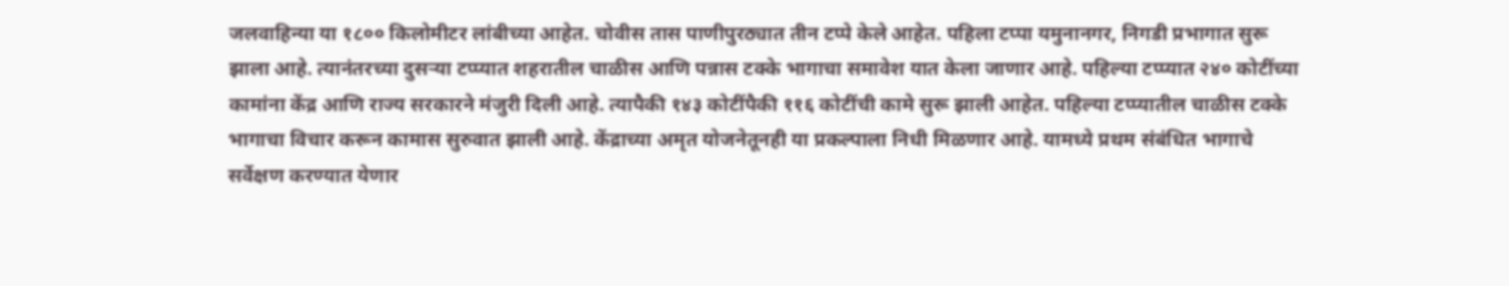जलवाहिन्या या १८०० किलोमीटर लांबीच्या आहेत. चोवीस तास पाणीपुरठ्यात तीन टप्पे केले आहेत. पहिला टप्पा यमुनानगर, निगडी प्रभागात सुरू झाला आहे. त्यानंतरच्या दुसऱ्या टप्प्यात शहरातील चाळीस आणि पन्नास टक्के भागाचा समावेश यात केला जाणार आहे. पहिल्या टप्प्यात २४० कोटींच्या कामांना केंद्र आणि राज्य सरकारने मंजुरी दिली आहे. त्यापैकी १४३ कोटींपैकी ११६ कोटींची कामे सुरू झाली आहेत. पहिल्या टप्प्यातील चाळीस टक्के भागाचा विचार करून कामास सुरुवात झाली आहे. केंद्राच्या अमृत योजनेतूनही या प्रकल्पाला निधी मिळणार आहे. यामध्ये प्रथम संबंधित भागाचे सर्वेक्षण करण्यात येणार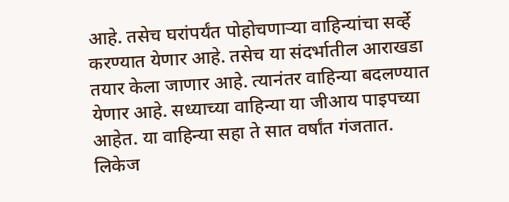आहे. तसेच घरांपर्यंत पोहोचणाऱ्या वाहिन्यांचा सर्व्हे करण्यात येणार आहे. तसेच या संदर्भातील आराखडा तयार केला जाणार आहे. त्यानंतर वाहिन्या बदलण्यात येणार आहे. सध्याच्या वाहिन्या या जीआय पाइपच्या आहेत. या वाहिन्या सहा ते सात वर्षांत गंजतात. लिकेज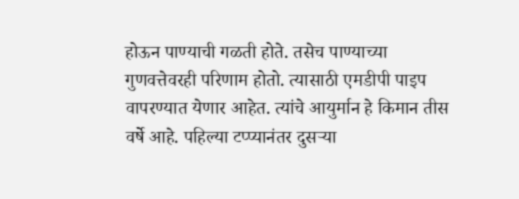होऊन पाण्याची गळती होते. तसेच पाण्याच्या गुणवत्तेवरही परिणाम होतो. त्यासाठी एमडीपी पाइप वापरण्यात येणार आहेत. त्यांचे आयुर्मान हे किमान तीस वर्षे आहे. पहिल्या टप्प्यानंतर दुसऱ्या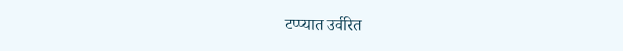टप्प्यात उर्वरित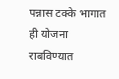पन्नास टक्के भागात ही योजना राबविण्यात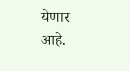येणार आहे.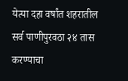येत्या दहा वर्षांत शहरातील सर्व पाणीपुरवठा २४ तास करण्याचा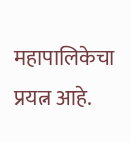महापालिकेचा प्रयत्न आहे.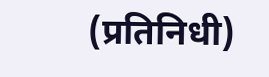(प्रतिनिधी)